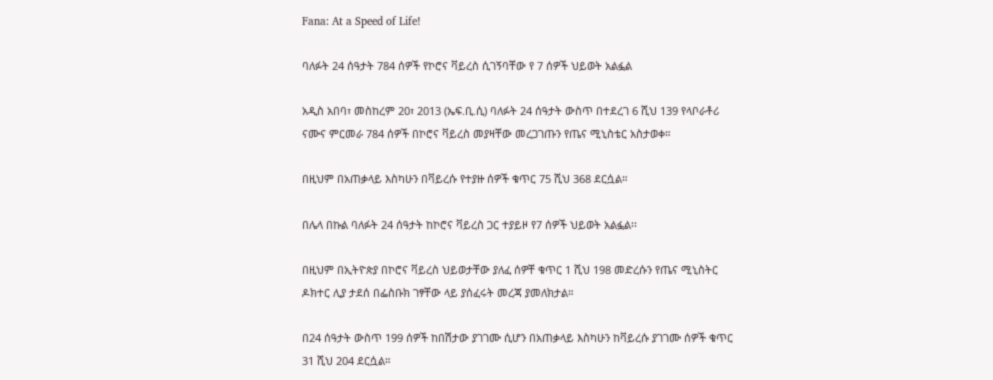Fana: At a Speed of Life!

ባለፉት 24 ሰዓታት 784 ሰዎች የኮሮና ቫይረስ ሲገኝባቸው የ 7 ሰዎች ህይወት አልፏል

አዲስ አበባ፣ መስከረም 20፣ 2013 (ኤፍ.ቢ.ሲ) ባለፉት 24 ሰዓታት ውስጥ በተደረገ 6 ሺህ 139 የላቦራቶሪ ናሙና ምርመራ 784 ሰዎች በኮሮና ቫይረስ መያዛቸው መረጋገጡን የጤና ሚኒስቴር አስታወቀ።

በዚህም በአጠቃላይ እስካሁን በቫይረሱ የተያዙ ሰዎች ቁጥር 75 ሺህ 368 ደርሷል።

በሌላ በኩል ባለፉት 24 ሰዓታት ከኮሮና ቫይረስ ጋር ተያይዞ የ7 ሰዎች ህይወት አልፏል፡፡

በዚህም በኢትዮጵያ በኮሮና ቫይረስ ህይወታቸው ያለፈ ሰዎቸ ቁጥር 1 ሺህ 198 መድረሱን የጤና ሚኒስትር ዶክተር ሊያ ታደሰ በፌስቡክ ገፃቸው ላይ ያሰፈሩት መረጃ ያመለክታል።

በ24 ሰዓታት ውስጥ 199 ሰዎች ከበሽታው ያገገሙ ሲሆን በአጠቃላይ እስካሁን ከቫይረሱ ያገገሙ ሰዎች ቁጥር 31 ሺህ 204 ደርሷል።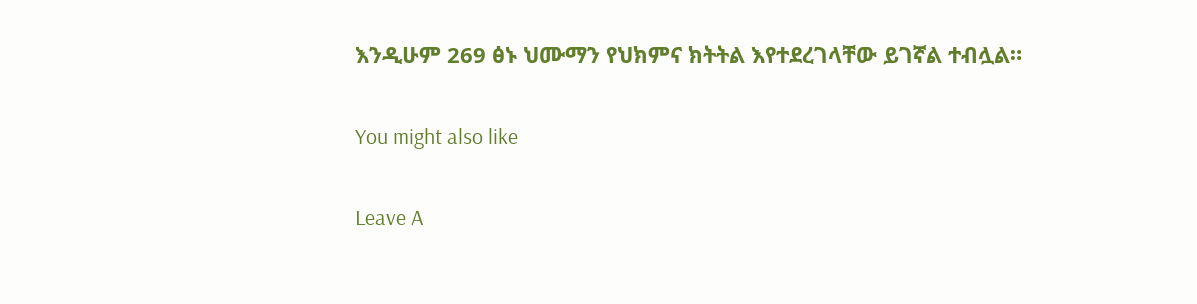እንዲሁም 269 ፅኑ ህሙማን የህክምና ክትትል እየተደረገላቸው ይገኛል ተብሏል።

You might also like

Leave A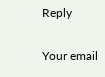Reply

Your email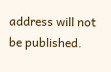address will not be published.